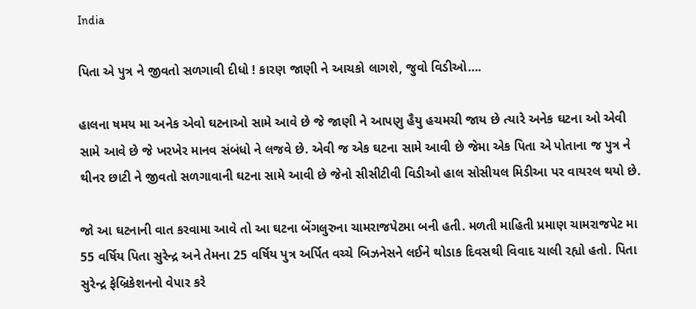India

પિતા એ પુત્ર ને જીવતો સળગાવી દીધો ! કારણ જાણી ને આચકો લાગશે, જુવો વિડીઓ….

હાલના ષમય મા અનેક એવો ઘટનાઓ સામે આવે છે જે જાણી ને આપણુ હૈયુ હચમચી જાય છે ત્યારે અનેક ઘટના ઓ એવી સામે આવે છે જે ખરખેર માનવ સંબંધો ને લજવે છે. એવી જ એક ઘટના સામે આવી છે જેમા એક પિતા એ પોતાના જ પુત્ર ને થીનર છાટી ને જીવતો સળગાવાની ઘટના સામે આવી છે જેનો સીસીટીવી વિડીઓ હાલ સોસીયલ મિડીઆ પર વાયરલ થયો છે.

જો આ ઘટનાની વાત કરવામા આવે તો આ ઘટના બેંગલુરુના ચામરાજપેટમા બની હતી. મળતી માહિતી પ્રમાણ ચામરાજપેટ મા 55 વર્ષિય પિતા સુરેન્દ્ર અને તેમના 25 વર્ષિય પુત્ર અર્પિત વચ્ચે બિઝનેસને લઈને થોડાક દિવસથી વિવાદ ચાલી રહ્યો હતો. પિતા સુરેન્દ્ર ફેબ્રિકેશનનો વેપાર કરે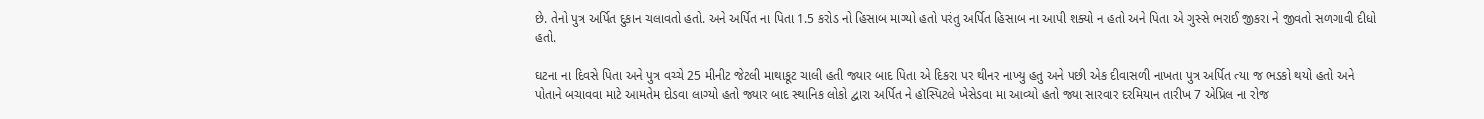છે. તેનો પુત્ર અર્પિત દુકાન ચલાવતો હતો. અને અર્પિત ના પિતા 1.5 કરોડ નો હિસાબ માગ્યો હતો પરંતુ અર્પિત હિસાબ ના આપી શક્યો ન હતો અને પિતા એ ગુસ્સે ભરાઈ જીકરા ને જીવતો સળગાવી દીધો હતો.

ઘટના ના દિવસે પિતા અને પુત્ર વચ્ચે 25 મીનીટ જેટલી માથાકૂટ ચાલી હતી જ્યાર બાદ પિતા એ દિકરા પર થીનર નાખ્યુ હતુ અને પછી એક દીવાસળી નાખતા પુત્ર અર્પિત ત્યા જ ભડકો થયો હતો અને પોતાને બચાવવા માટે આમતેમ દોડવા લાગ્યો હતો જ્યાર બાદ સ્થાનિક લોકો દ્વારા અર્પિત ને હૉસ્પિટલે ખેસેડવા મા આવ્યો હતો જ્યા સારવાર દરમિયાન તારીખ 7 એપ્રિલ ના રોજ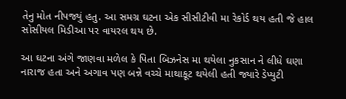તેનુ મોત નીપજ્યું હતુ. આ સમગ્ર ઘટના એક સીસીટીવી મા રેકોર્ડ થય હતી જે હાલ સોસીયલ મિડીઆ પર વાયરલ થય છે.

આ ઘટના અંગે જાણવા મળેલ કે પિતા બિઝનેસ મા થયેલા નુકસાન ને લીધે ઘણા નારાજ હતા અને અગાવ પણ બન્ને વચ્ચે માથાકૂટ થયેલી હતી જ્યારે ડેપ્યુટી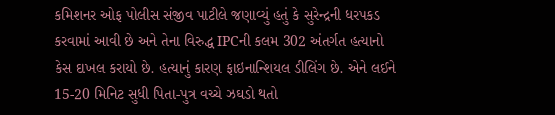કમિશનર ઓફ પોલીસ સંજીવ પાટીલે જણાવ્યું હતું કે સુરેન્દ્રની ધરપકડ કરવામાં આવી છે અને તેના વિરુદ્ધ IPCની કલમ 302 અંતર્ગત હત્યાનો કેસ દાખલ કરાયો છે. હત્યાનું કારણ ફાઇનાન્શિયલ ડીલિંગ છે. એને લઈને 15-20 મિનિટ સુધી પિતા-પુત્ર વચ્ચે ઝઘડો થતો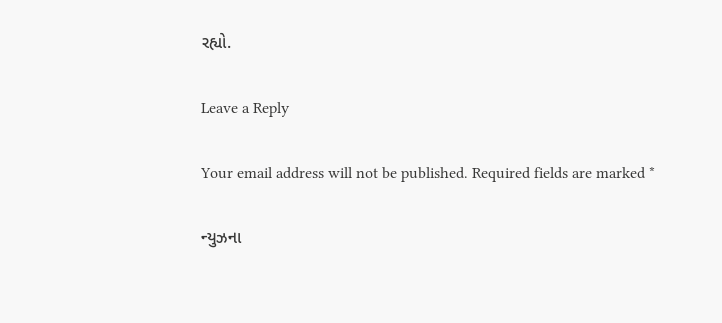રહ્યો.

Leave a Reply

Your email address will not be published. Required fields are marked *

ન્યુઝના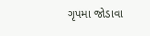ગૃપમા જોડાવા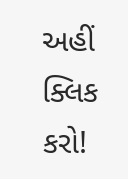અહીં ક્લિક કરો!